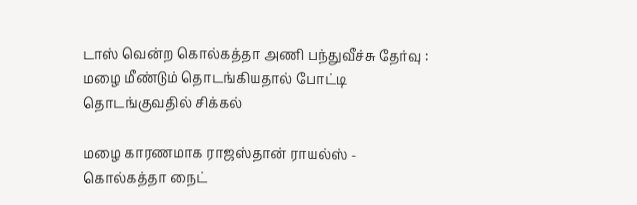டாஸ் வென்ற கொல்கத்தா அணி பந்துவீச்சு தேர்வு : மழை மீண்டும் தொடங்கியதால் போட்டி தொடங்குவதில் சிக்கல்

மழை காரணமாக ராஜஸ்தான் ராயல்ஸ் - கொல்கத்தா நைட்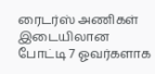ரைடர்ஸ் அணிகள் இடையிலான போட்டி 7 ஓவர்களாக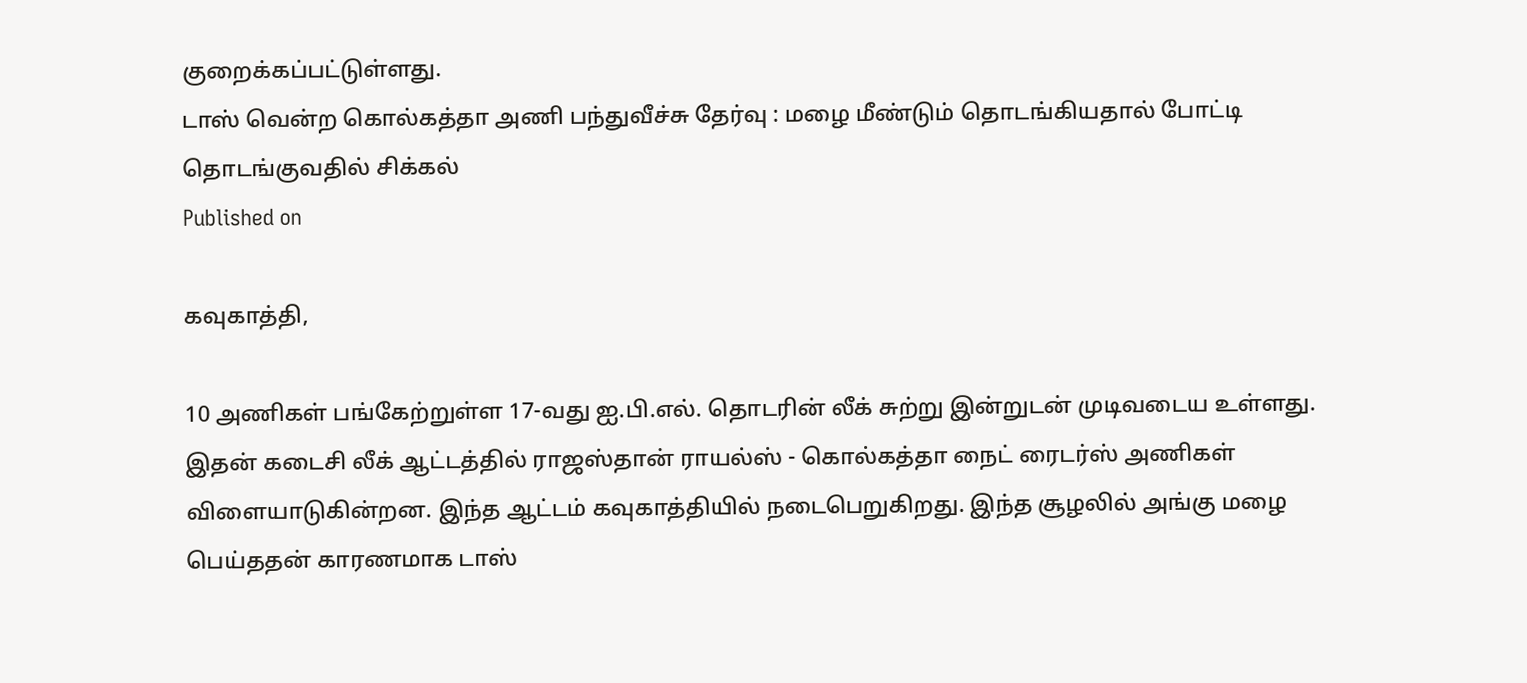குறைக்கப்பட்டுள்ளது.
டாஸ் வென்ற கொல்கத்தா அணி பந்துவீச்சு தேர்வு : மழை மீண்டும் தொடங்கியதால் போட்டி தொடங்குவதில் சிக்கல்
Published on

கவுகாத்தி,

10 அணிகள் பங்கேற்றுள்ள 17-வது ஐ.பி.எல். தொடரின் லீக் சுற்று இன்றுடன் முடிவடைய உள்ளது. இதன் கடைசி லீக் ஆட்டத்தில் ராஜஸ்தான் ராயல்ஸ் - கொல்கத்தா நைட் ரைடர்ஸ் அணிகள் விளையாடுகின்றன. இந்த ஆட்டம் கவுகாத்தியில் நடைபெறுகிறது. இந்த சூழலில் அங்கு மழை பெய்ததன் காரணமாக டாஸ்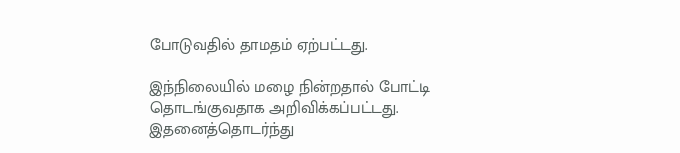போடுவதில் தாமதம் ஏற்பட்டது.

இந்நிலையில் மழை நின்றதால் போட்டி தொடங்குவதாக அறிவிக்கப்பட்டது. இதனைத்தொடர்ந்து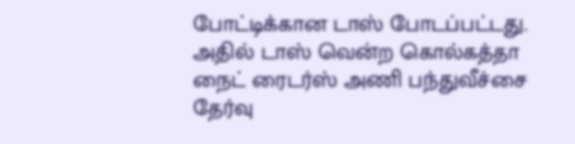போட்டிக்கான டாஸ் போடப்பட்டது. அதில் டாஸ் வென்ற கொல்கத்தா நைட் ரைடர்ஸ் அணி பந்துவீச்சை தேர்வு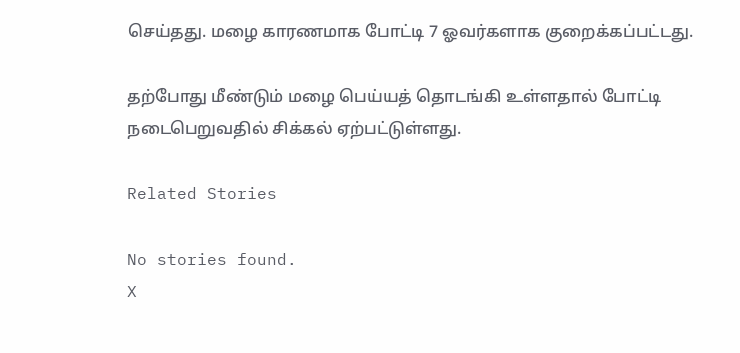செய்தது. மழை காரணமாக போட்டி 7 ஓவர்களாக குறைக்கப்பட்டது.

தற்போது மீண்டும் மழை பெய்யத் தொடங்கி உள்ளதால் போட்டி நடைபெறுவதில் சிக்கல் ஏற்பட்டுள்ளது.

Related Stories

No stories found.
X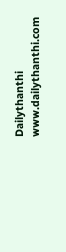Dailythanthi
www.dailythanthi.com